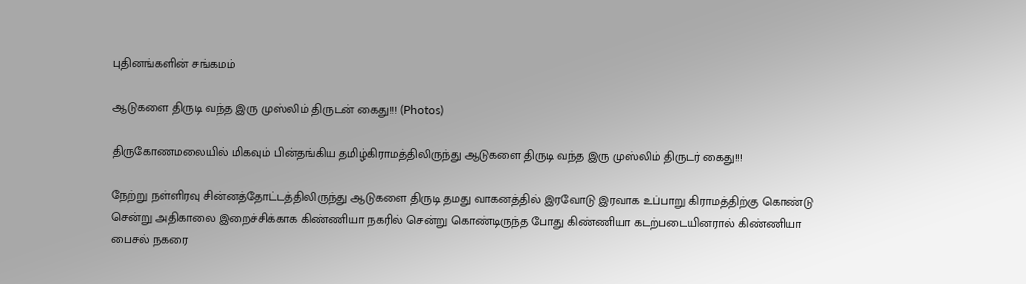புதினங்களின் சங்கமம்

ஆடுகளை திருடி வந்த இரு முஸ்லிம் திருடன் கைது!!! (Photos)

திருகோணமலையில் மிகவும் பின்தங்கிய தமிழ்கிராமத்திலிருந்து ஆடுகளை திருடி வந்த இரு முஸ்லிம் திருடர் கைது!!!

நேற்று நள்ளிரவு சின்னத்தோட்டத்திலிருந்து ஆடுகளை திருடி தமது வாகனத்தில் இரவோடு இரவாக உப்பாறு கிராமத்திற்கு கொண்டு சென்று அதிகாலை இறைச்சிக்காக கிண்ணியா நகரில் சென்று கொண்டிருந்த போது கிண்ணியா கடற்படையினரால் கிண்ணியா பைசல் நகரை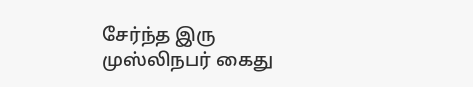சேர்ந்த இரு முஸ்லிநபர் கைது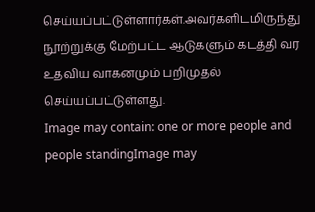செய்யப்பட்டுள்ளார்கள்.அவர்களிடமிருந்து நூற்றுக்கு மேற்பட்ட ஆடுகளும் கடத்தி வர உதவிய வாகனமும் பறிமுதல் செய்யப்பட்டுள்ளது.
Image may contain: one or more people and people standingImage may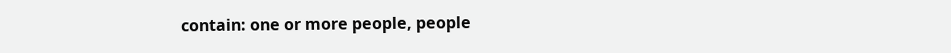contain: one or more people, people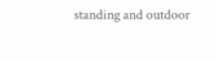standing and outdoor